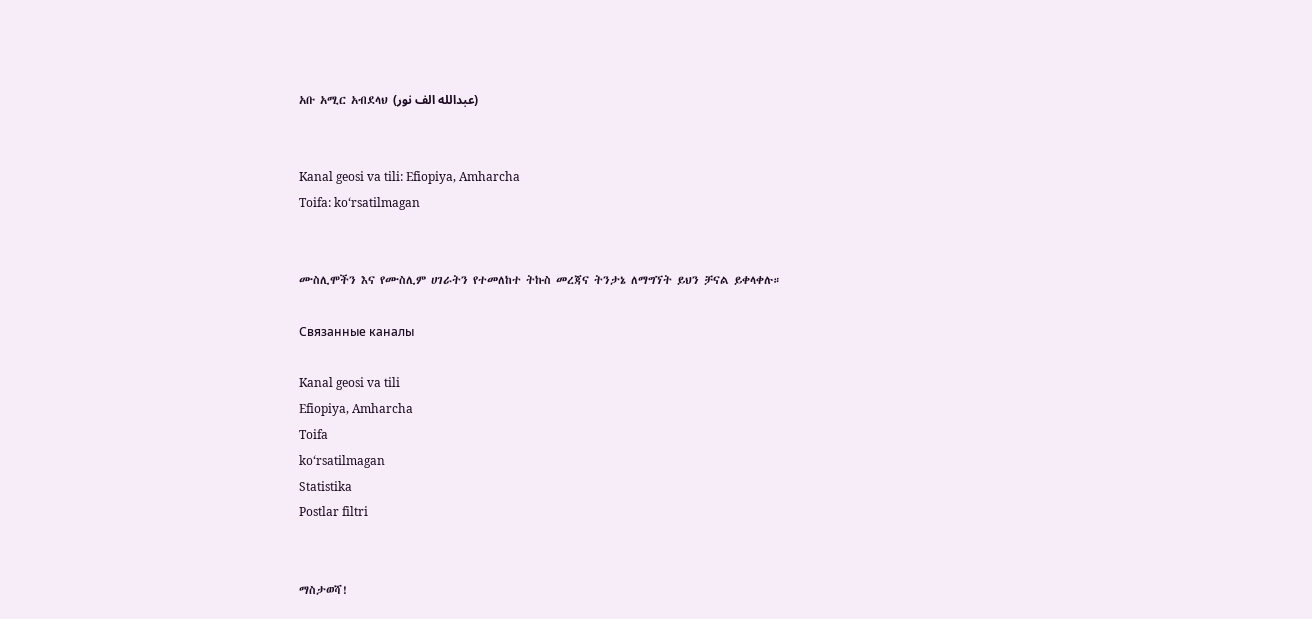አቡ አሚር አብደላህ (عبدالله الف نور)


Kanal geosi va tili: Efiopiya, Amharcha
Toifa: ko‘rsatilmagan


ሙስሊሞችን እና የሙስሊም ሀገራትን የተመለከተ ትኩስ መረጃና ትንታኔ ለማግኘት ይህን ቻናል ይቀላቀሉ።

Связанные каналы

Kanal geosi va tili
Efiopiya, Amharcha
Toifa
ko‘rsatilmagan
Statistika
Postlar filtri


ማስታወሻ!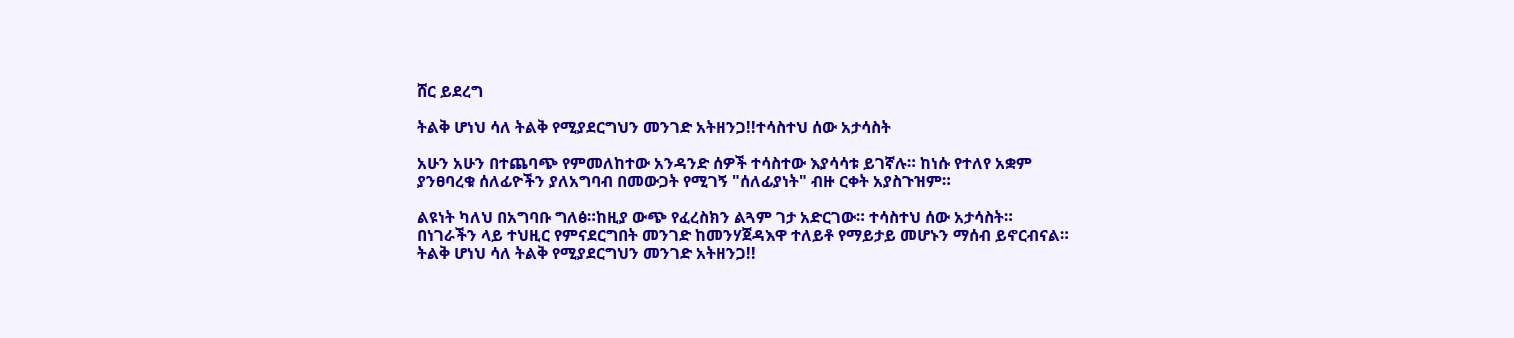ሸር ይደረግ

ትልቅ ሆነህ ሳለ ትልቅ የሚያደርግህን መንገድ አትዘንጋ!!ተሳስተህ ሰው አታሳስት

አሁን አሁን በተጨባጭ የምመለከተው አንዳንድ ሰዎች ተሳስተው እያሳሳቱ ይገኛሉ። ከነሱ የተለየ አቋም ያንፀባረቁ ሰለፊዮችን ያለአግባብ በመውጋት የሚገኝ "ሰለፊያነት" ብዙ ርቀት አያስጉዝም።

ልዩነት ካለህ በአግባቡ ግለፅ።ከዚያ ውጭ የፈረስክን ልጓም ገታ አድርገው። ተሳስተህ ሰው አታሳስት። በነገራችን ላይ ተህዚር የምናደርግበት መንገድ ከመንሃጀዳእዋ ተለይቶ የማይታይ መሆኑን ማሰብ ይኖርብናል። ትልቅ ሆነህ ሳለ ትልቅ የሚያደርግህን መንገድ አትዘንጋ!!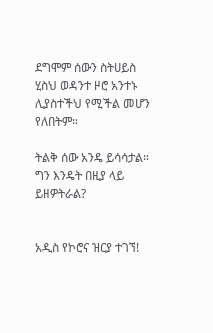ደግሞም ሰውን ስትሀይስ ሂስህ ወዳንተ ዞሮ አንተኑ ሊያስተችህ የሚችል መሆን የለበትም።

ትልቅ ሰው አንዴ ይሳሳታል። ግን እንዴት በዚያ ላይ ይዘዎትራል?


አዲስ የኮሮና ዝርያ ተገኘ!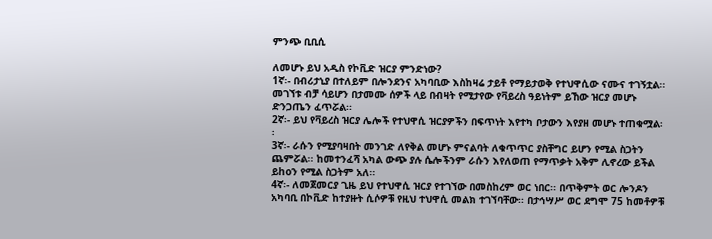ምንጭ ቢቢሲ

ለመሆኑ ይህ አዲስ የኮቪድ ዝርያ ምንድነው?
1ኛ፡- በብሪታኒያ በተለይም በሎንደንና አካባቢው እስከዛሬ ታይቶ የማይታወቅ የተህዋሲው ናሙና ተገኝቷል፡፡ መገኘቱ ብቻ ሳይሆን በታመሙ ሰዎች ላይ በብዛት የሚታየው የቫይረስ ዓይነትም ይኸው ዝርያ መሆኑ ድንጋጤን ፈጥሯል፡፡
2ኛ፡- ይህ የቫይረስ ዝርያ ሌሎች የተህዋሲ ዝርያዎችን በፍጥነት እየተካ ቦታውን እየያዘ መሆኑ ተጠቁሟል፡፡
3ኛ፡- ራሱን የሚያባዛበት መንገድ ለየቅል መሆኑ ምናልባት ለቁጥጥር ያስቸግር ይሆን የሚል ስጋትን ጨምሯል፡፡ ከመተንፈሻ አካል ውጭ ያሉ ሴሎችንም ራሱን እየለወጠ የማጥቃት አቅም ሊኖረው ይችል ይhoን የሚል ስጋትም አለ፡፡
4ኛ፡- ለመጀመርያ ጊዜ ይህ የተህዋሲ ዝርያ የተገኘው በመስከረም ወር ነበር፡፡ በጥቅምት ወር ሎንዶን አካባቢ በኮቪድ ከተያዙት ሲሶዎቹ የዚህ ተህዋሲ መልክ ተገኘባቸው፡፡ በታኅሣሥ ወር ደግሞ 75 ከመቶዎቹ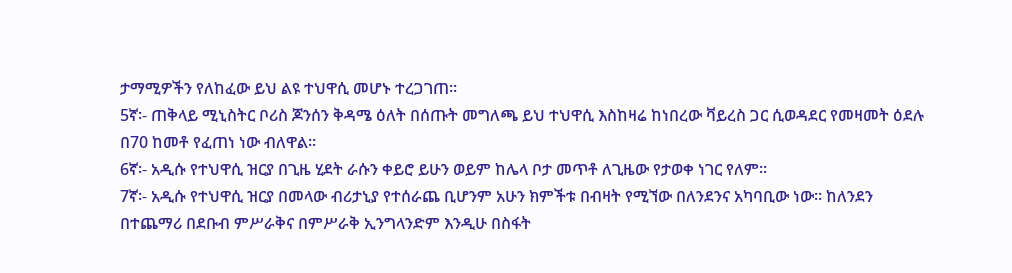ታማሚዎችን የለከፈው ይህ ልዩ ተህዋሲ መሆኑ ተረጋገጠ፡፡
5ኛ፡- ጠቅላይ ሚኒስትር ቦሪስ ጆንሰን ቅዳሜ ዕለት በሰጡት መግለጫ ይህ ተህዋሲ እስከዛሬ ከነበረው ቫይረስ ጋር ሲወዳደር የመዛመት ዕደሉ በ70 ከመቶ የፈጠነ ነው ብለዋል፡፡
6ኛ፡- አዲሱ የተህዋሲ ዝርያ በጊዜ ሂደት ራሱን ቀይሮ ይሁን ወይም ከሌላ ቦታ መጥቶ ለጊዜው የታወቀ ነገር የለም።
7ኛ፡- አዲሱ የተህዋሲ ዝርያ በመላው ብሪታኒያ የተሰራጨ ቢሆንም አሁን ክምችቱ በብዛት የሚኘው በለንደንና አካባቢው ነው፡፡ ከለንደን በተጨማሪ በደቡብ ምሥራቅና በምሥራቅ ኢንግላንድም እንዲሁ በስፋት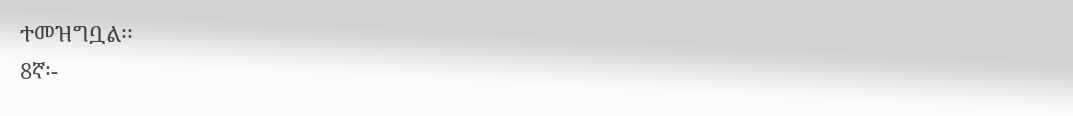ተመዝግቧል፡፡
8ኛ፡-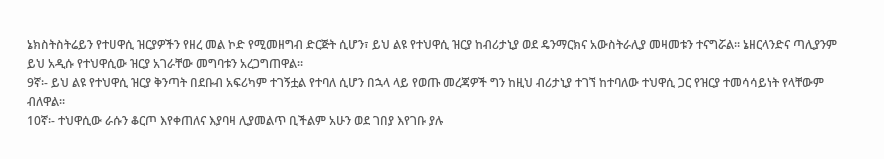ኔክስትስትሬይን የተሀዋሲ ዝርያዎችን የዘረ መል ኮድ የሚመዘግብ ድርጅት ሲሆን፣ ይህ ልዩ የተህዋሲ ዝርያ ከብሪታኒያ ወደ ዴንማርክና አውስትራሊያ መዛመቱን ተናግሯል፡፡ ኔዘርላንድና ጣሊያንም ይህ አዲሱ የተህዋሲው ዝርያ አገራቸው መግባቱን አረጋግጠዋል፡፡
9ኛ፡- ይህ ልዩ የተህዋሲ ዝርያ ቅንጣት በደቡብ አፍሪካም ተገኝቷል የተባለ ሲሆን በኋላ ላይ የወጡ መረጃዎች ግን ከዚህ ብሪታኒያ ተገኘ ከተባለው ተህዋሲ ጋር የዝርያ ተመሳሳይነት የላቸውም ብለዋል፡፡
10ኛ፡- ተህዋሲው ራሱን ቆርጦ እየቀጠለና እያባዛ ሊያመልጥ ቢችልም አሁን ወደ ገበያ እየገቡ ያሉ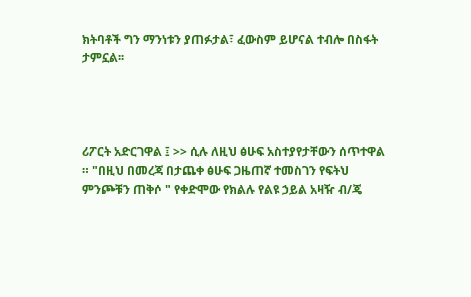ክትባቶች ግን ማንነቱን ያጠፉታል፣ ፈውስም ይሆናል ተብሎ በስፋት ታምኗል፡፡




ሪፖርት አድርገዋል ፤ >> ሲሉ ለዚህ ፅሁፍ አስተያየታቸውን ሰጥተዋል ። "በዚህ በመረጃ በታጨቀ ፅሁፍ ጋዜጠኛ ተመስገን የፍትህ ምንጮቹን ጠቅሶ " የቀድሞው የክልሉ የልዩ ኃይል አዛዥ ብ/ጄ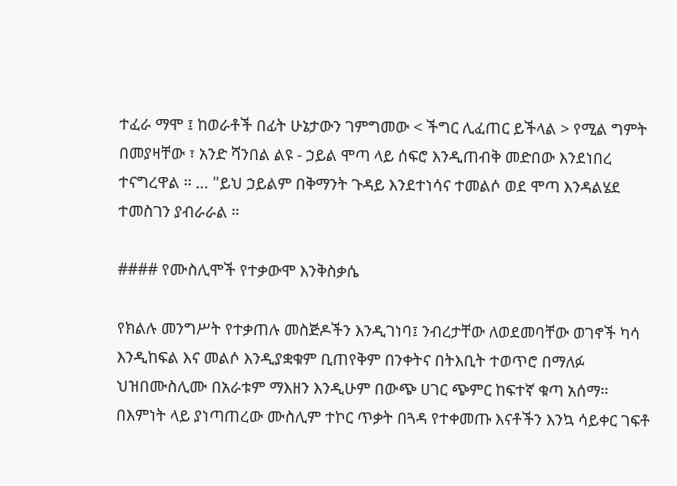ተፈራ ማሞ ፤ ከወራቶች በፊት ሁኔታውን ገምግመው < ችግር ሊፈጠር ይችላል > የሚል ግምት በመያዛቸው ፣ አንድ ሻንበል ልዩ - ኃይል ሞጣ ላይ ሰፍሮ እንዲጠብቅ መድበው እንደነበረ ተናግረዋል ። … "ይህ ኃይልም በቅማንት ጉዳይ እንደተነሳና ተመልሶ ወደ ሞጣ እንዳልሄደ ተመስገን ያብራራል ።

#### የሙስሊሞች የተቃውሞ እንቅስቃሴ

የክልሉ መንግሥት የተቃጠሉ መስጅዶችን እንዲገነባ፤ ንብረታቸው ለወደመባቸው ወገኖች ካሳ እንዲከፍል እና መልሶ እንዲያቋቁም ቢጠየቅም በንቀትና በትእቢት ተወጥሮ በማለፉ ህዝበሙስሊሙ በአራቱም ማእዘን እንዲሁም በውጭ ሀገር ጭምር ከፍተኛ ቁጣ አሰማ። በእምነት ላይ ያነጣጠረው ሙስሊም ተኮር ጥቃት በጓዳ የተቀመጡ እናቶችን እንኳ ሳይቀር ገፍቶ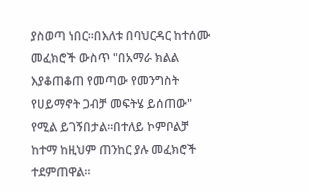ያስወጣ ነበር።በእለቱ በባህርዳር ከተሰሙ መፈክሮች ውስጥ "በአማራ ክልል እያቆጠቆጠ የመጣው የመንግስት የሀይማኖት ጋብቻ መፍትሄ ይሰጠው" የሚል ይገኝበታል።በተለይ ኮምቦልቻ ከተማ ከዚህም ጠንከር ያሉ መፈክሮች ተደምጠዋል።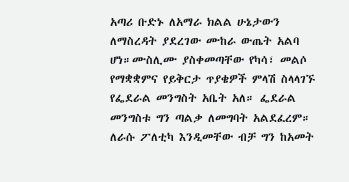አጣሪ ቡድኑ ለአማራ ክልል ሁኔታውን ለማስረዳት ያደረገው ሙከራ ውጤት አልባ ሆነ።ሙስሊሙ ያስቀመጣቸው የካሳ፣ መልሶ የማቋቋምና የይቅርታ ጥያቄዎች ምላሽ ስላላገኙ የፌደራል መንግስት አቤት አለ። ፌደራል መንግስቱ ግን ጣልቃ ለመግባት አልደፈረም። ለራሱ ፖለቲካ እንዲመቸው ብቻ ግን ከአመት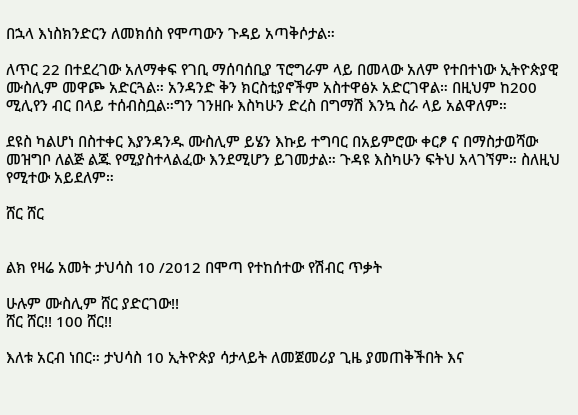በኋላ እነስክንድርን ለመክሰስ የሞጣውን ጉዳይ አጣቅሶታል።

ለጥር 22 በተደረገው አለማቀፍ የገቢ ማሰባሰቢያ ፕሮግራም ላይ በመላው አለም የተበተነው ኢትዮጵያዊ ሙስሊም መዋጮ አድርጓል። አንዳንድ ቅን ክርስቲያኖችም አስተዋፅኦ አድርገዋል። በዚህም ከ200 ሚሊየን ብር በላይ ተሰብስቧል።ግን ገንዘቡ እስካሁን ድረስ በግማሽ እንኳ ስራ ላይ አልዋለም።

ደዩስ ካልሆነ በስተቀር እያንዳንዱ ሙስሊም ይሄን እኩይ ተግባር በአይምሮው ቀርፆ ና በማስታወሻው መዝግቦ ለልጅ ልጁ የሚያስተላልፈው እንደሚሆን ይገመታል። ጉዳዩ እስካሁን ፍትህ አላገኘም። ስለዚህ የሚተው አይደለም።

ሸር ሸር


ልክ የዛሬ አመት ታህሳስ 10 /2012 በሞጣ የተከሰተው የሽብር ጥቃት

ሁሉም ሙስሊም ሸር ያድርገው!!
ሸር ሸር!! 100 ሸር!!

እለቱ አርብ ነበር። ታህሳስ 10 ኢትዮጵያ ሳታላይት ለመጀመሪያ ጊዜ ያመጠቅችበት እና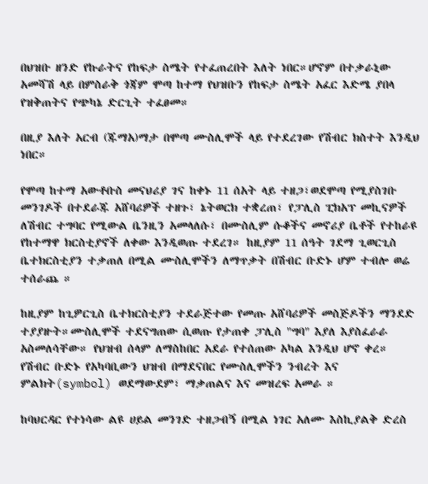በህዝቡ ዘንድ የኩራትና የከፍታ ስሜት የተፈጠረበት እለት ነበር።ሆኖም በተቃራኒው አመሻሽ ላይ በምስራቅ ጎጃም ሞጣ ከተማ የህዝቡን የከፍታ ስሜት አፈር እድሜ ያበላ የዝቅጠትና የጭካኔ ድርጊት ተፈፀመ።

በዚያ እለት አርብ (ጁማአ)ማታ በሞጣ ሙስሊሞች ላይ የተደረገው የሽብር ክስተት እንዲህ ነበር።

የሞጣ ከተማ አውቶቡስ መናህሪያ ገና ከቀኑ 11 ሰአት ላይ ተዘጋ፣ወደሞጣ የሚያስገቡ መንገዶች በተደራጁ አሸባሪዎች ተዘጉ፣ ኔትወርክ ተቋረጠ፣ የፓሊስ ፒክአፕ መኪናዎች ለሽብር ተግባር የሚውል ቤንዚን አመላለሱ፣ በሙስሊም ሱቆችና መኖሪያ ቤቶች የተከራዩ የከተማዋ ክርስቲያኖች ለቀው እንዲወጡ ተደረገ። ከዚያም 11 ሰዓት ገደማ ጊወርጊስ ቤተክርስቲያን ተቃጠለ በሚል ሙስሊሞችን ለማጥቃት በሽብር ቡድኑ ሆም ተብሎ ወሬ ተሰራጨ ።

ከዚያም ከጊዎርጊስ ቤተክርስቲያን ተደራጅተው የመጡ አሸባሪዎች መስጅዶችን ማንደድ ተያያዙት።ሙስሊሞች ተደናግጠው ሲወጡ የታጠቀ ፓሊስ "ግባ" እያለ እያስፈራራ አስመለሳቸው። የህዝብ ሰላም ለማስከበር አደራ የተሰጠው አካል እንዲህ ሆኖ ቀረ። የሽብር ቡድኑ የአካባቢውን ህዝብ በማደናበር የሙስሊሞችን ንብረት እና ምልክት(symbol) ወደማውደም፣ ማቃጠልና እና መዝረፍ አመራ ።

ከባህርዳር የተነሳው ልዩ ሀይል መንገድ ተዘጋብኝ በሚል ነገር አለሙ እስኪያልቅ ድረስ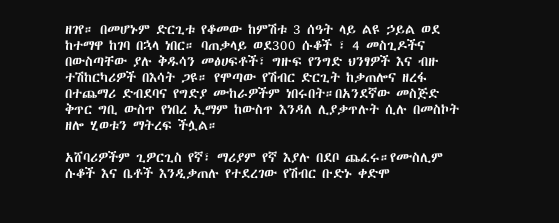ዘገየ። በመሆኑም ድርጊቱ የቆመው ከምሽቱ 3 ሰዓት ላይ ልዩ ኃይል ወደ ከተማዋ ከገባ በኋላ ነበር። ባጠቃላይ ወደ300 ሱቆች ፣ 4 መስጊዶችና በውስጣቸው ያሉ ቅዱሳን መፅሀፍቶች፣ ግዙፍ የንግድ ህንፃዎች እና ብዙ ተሽከርካሪዎች በእሳት ጋዩ። የሞጣው የሽብር ድርጊት ከቃጠሎና ዘረፋ በተጨማሪ ድብደባና የግድያ ሙከራዎችም ነበሩበት።በአንደኛው መስጅድ ቅጥር ግቢ ውስጥ የነበረ ኢማም ከውስጥ እንዳለ ሊያቃጥሉት ሲሉ በመስኮት ዘሎ ሂወቱን ማትረፍ ችሏል።

አሸባሪዎችም ጊዎርጊስ የኛ፣ ማሪያም የኛ እያሉ በደቦ ጨፈሩ።የሙስሊም ሱቆች እና ቤቶች እንዲቃጠሉ የተደረገው የሽብር ቡድኑ ቀድሞ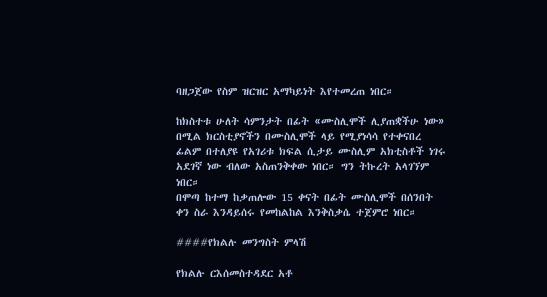ባዘጋጀው የስም ዝርዝር አማካይነት እየተመረጠ ነበር።

ከክስተቱ ሁለት ሳምንታት በፊት «ሙስሊሞች ሊያጠቋችሁ ነው» በሚል ክርስቲያኖችን በሙስሊሞች ላይ የሚያነሳሳ የተቀናበረ ፊልም በተለያዩ የአገሪቱ ክፍል ሲታይ ሙስሊም አክቲስቶች ነገሩ አደገኛ ነው ብለው አስጠንቅቀው ነበር። ግን ትኩረት አላገኘም ነበር።
በሞጣ ከተማ ከቃጠሎው 15 ቀናት በፊት ሙስሊሞች በሰንበት ቀን ስራ እንዳይሰሩ የመከልከል እንቅስቃሴ ተጀምሮ ነበር።

####የክልሉ መንግስት ምላሽ

የክልሉ ርእሰመስተዳደር አቶ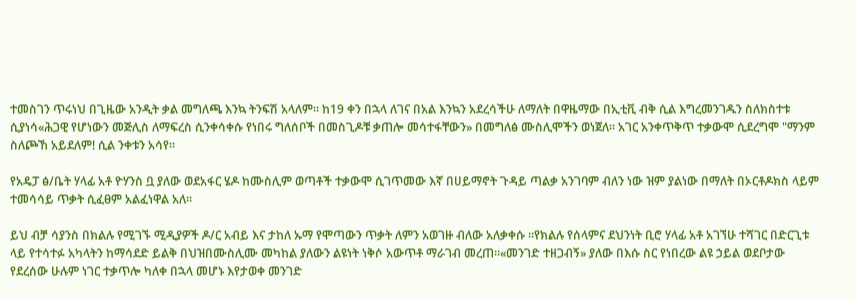ተመስገን ጥሩነህ በጊዜው አንዲት ቃል መግለጫ እንኳ ትንፍሽ አላለም። ከ19 ቀን በኋላ ለገና በአል እንኳን አደረሳችሁ ለማለት በዋዜማው በኢቲቪ ብቅ ሲል እግረመንገዱን ስለክስተቱ ሲያነሳ«ሕጋዊ የሆነውን መጅሊስ ለማፍረስ ሲንቀሳቀሱ የነበሩ ግለሰቦች በመስጊዶቹ ቃጠሎ መሳተፋቸውን» በመግለፅ ሙስሊሞችን ወነጀለ። አገር አንቀጥቅጥ ተቃውሞ ሲደረግሞ "ማንም ስለጮኸ አይደለም! ሲል ንቀቱን አሳየ።

የአዴፓ ፅ/ቤት ሃላፊ አቶ ዮሃንስ ቧ ያለው ወደአፋር ሄዶ ከሙስሊም ወጣቶች ተቃውሞ ሲገጥመው እኛ በሀይማኖት ጉዳይ ጣልቃ አንገባም ብለን ነው ዝም ያልነው በማለት በኦርቶዶክስ ላይም ተመሳሳይ ጥቃት ሲፈፀም አልፈነዋል አለ።

ይህ ብቻ ሳያንስ በክልሉ የሚገኙ ሚዲያዎች ዶ/ር አብይ እና ታከለ ኡማ የሞጣውን ጥቃት ለምን አወገዙ ብለው አለቃቀሱ ።የክልሉ የሰላምና ደህንነት ቢሮ ሃላፊ አቶ አገኘሁ ተሻገር በድርጊቱ ላይ የተሳተፉ አካላትን ከማሳደድ ይልቅ በህዝበሙስሊሙ መካከል ያለውን ልዩነት ነቅሶ አውጥቶ ማራገብ መረጠ።«መንገድ ተዘጋብኝ» ያለው በእሱ ስር የነበረው ልዩ ኃይል ወደቦታው የደረሰው ሁሉም ነገር ተቃጥሎ ካለቀ በኋላ መሆኑ እየታወቀ መንገድ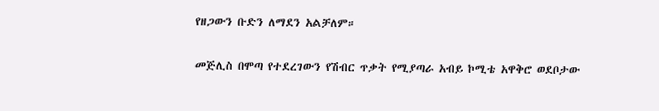የዘጋውን ቡድን ለማደን አልቻለም።

መጅሊስ በሞጣ የተደረገውን የሽብር ጥቃት የሚያጣራ አብይ ኮሚቴ አዋቅሮ ወደቦታው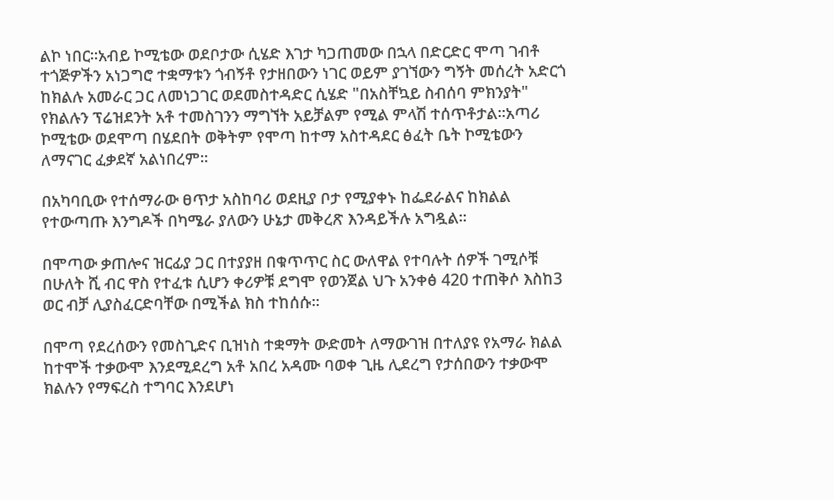ልኮ ነበር።አብይ ኮሚቴው ወደቦታው ሲሄድ እገታ ካጋጠመው በኋላ በድርድር ሞጣ ገብቶ ተጎጅዎችን አነጋግሮ ተቋማቱን ጎብኝቶ የታዘበውን ነገር ወይም ያገኘውን ግኝት መሰረት አድርጎ ከክልሉ አመራር ጋር ለመነጋገር ወደመስተዳድር ሲሄድ "በአስቸኳይ ስብሰባ ምክንያት" የክልሉን ፕሬዝደንት አቶ ተመስገንን ማግኘት አይቻልም የሚል ምላሽ ተሰጥቶታል።አጣሪ ኮሚቴው ወደሞጣ በሄደበት ወቅትም የሞጣ ከተማ አስተዳደር ፅፈት ቤት ኮሚቴውን ለማናገር ፈቃደኛ አልነበረም።

በአካባቢው የተሰማራው ፀጥታ አስከባሪ ወደዚያ ቦታ የሚያቀኑ ከፌደራልና ከክልል የተውጣጡ እንግዶች በካሜራ ያለውን ሁኔታ መቅረጽ እንዳይችሉ አግዷል።

በሞጣው ቃጠሎና ዝርፊያ ጋር በተያያዘ በቁጥጥር ስር ውለዋል የተባሉት ሰዎች ገሚሶቹ በሁለት ሺ ብር ዋስ የተፈቱ ሲሆን ቀሪዎቹ ደግሞ የወንጀል ህጉ አንቀፅ 420 ተጠቅሶ እስከ3 ወር ብቻ ሊያስፈርድባቸው በሚችል ክስ ተከሰሱ።

በሞጣ የደረሰውን የመስጊድና ቢዝነስ ተቋማት ውድመት ለማውገዝ በተለያዩ የአማራ ክልል ከተሞች ተቃውሞ እንደሚደረግ አቶ አበረ አዳሙ ባወቀ ጊዜ ሊደረግ የታሰበውን ተቃውሞ ክልሉን የማፍረስ ተግባር እንደሆነ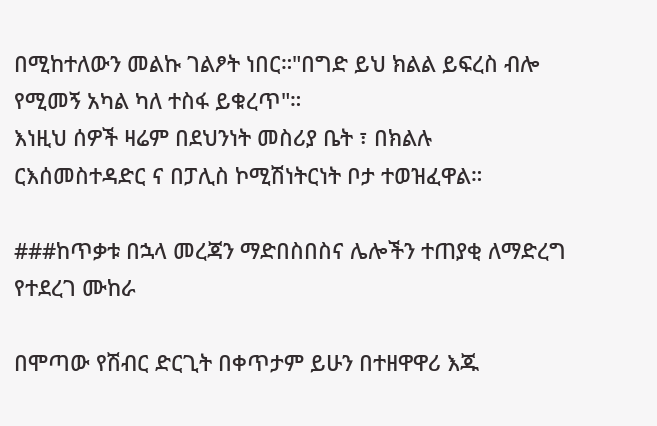በሚከተለውን መልኩ ገልፆት ነበር።"በግድ ይህ ክልል ይፍረስ ብሎ የሚመኝ አካል ካለ ተስፋ ይቁረጥ"።
እነዚህ ሰዎች ዛሬም በደህንነት መስሪያ ቤት ፣ በክልሉ ርእሰመስተዳድር ና በፓሊስ ኮሚሽነትርነት ቦታ ተወዝፈዋል።

###ከጥቃቱ በኋላ መረጃን ማድበስበስና ሌሎችን ተጠያቂ ለማድረግ የተደረገ ሙከራ

በሞጣው የሽብር ድርጊት በቀጥታም ይሁን በተዘዋዋሪ እጁ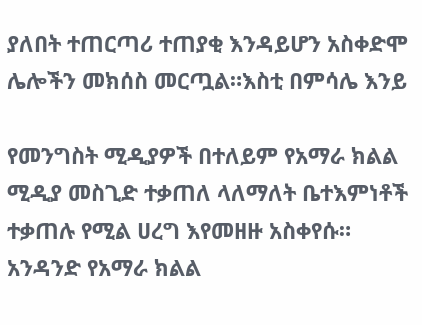ያለበት ተጠርጣሪ ተጠያቂ እንዳይሆን አስቀድሞ ሌሎችን መክሰስ መርጧል።እስቲ በምሳሌ እንይ

የመንግስት ሚዲያዎች በተለይም የአማራ ክልል ሚዲያ መስጊድ ተቃጠለ ላለማለት ቤተእምነቶች ተቃጠሉ የሚል ሀረግ እየመዘዙ አስቀየሱ።
አንዳንድ የአማራ ክልል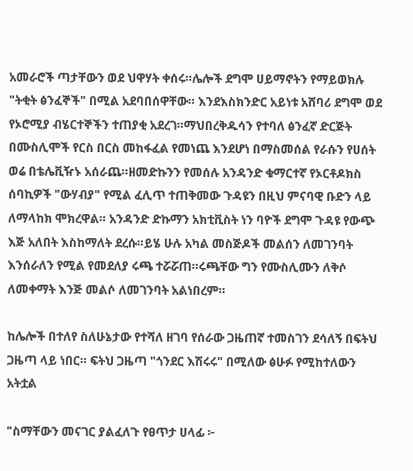አመራሮች ጣታቸውን ወደ ህዋሃት ቀሰሩ።ሌሎች ደግሞ ሀይማኖትን የማይወክሉ "ትቂት ፅንፈኞች" በሚል አደባበሰዋቸው። እንደእስክንድር አይነቱ አሸባሪ ደግሞ ወደ የኦሮሚያ ብሄርተኞችን ተጠያቂ አደረገ።ማህበረቅዱሳን የተባለ ፅንፈኛ ድርጅት በሙስሊሞች የርስ በርስ መከፋፈል የመነጨ እንደሆነ በማስመሰል የራሱን የሀሰት ወሬ በቴሌቪዥኑ አሰራጨ።ዘመድኩንን የመሰሉ አንዳንድ ቁማርተኛ የኦርቶዶክስ ሰባኪዎች "ውሃብያ" የሚል ፈሊጥ ተጠቅመው ጉዳዩን በዚህ ምናባዊ ቡድን ላይ ለማላከክ ሞክረዋል። አንዳንድ ድኩማን አክቲቪስት ነን ባዮች ደግሞ ጉዳዩ የውጭ እጅ አለበት እስከማለት ደረሱ።ይሄ ሁሉ አካል መስጅዶች መልሰን ለመገንባት እንሰራለን የሚል የመደለያ ሩጫ ተሯሯጠ።ሩጫቸው ግን የሙስሊሙን ለቅሶ ለመቀማት እንጅ መልሶ ለመገንባት አልነበረም።

ከሌሎች በተለየ ስለሁኔታው የተሻለ ዘገባ የሰራው ጋዜጠኛ ተመስገን ደሳለኝ በፍትህ ጋዜጣ ላይ ነበር። ፍትህ ጋዜጣ "ጎንደር እሽሩሩ" በሚለው ፅሁፉ የሚከተለውን አትቷል

"ስማቸውን መናገር ያልፈለጉ የፀጥታ ሀላፊ ፦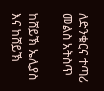ለድንቁርና ተጣሪ መልስ አትስጥ

ከሸይኽ ኤሊያስ እና ከሸይኽ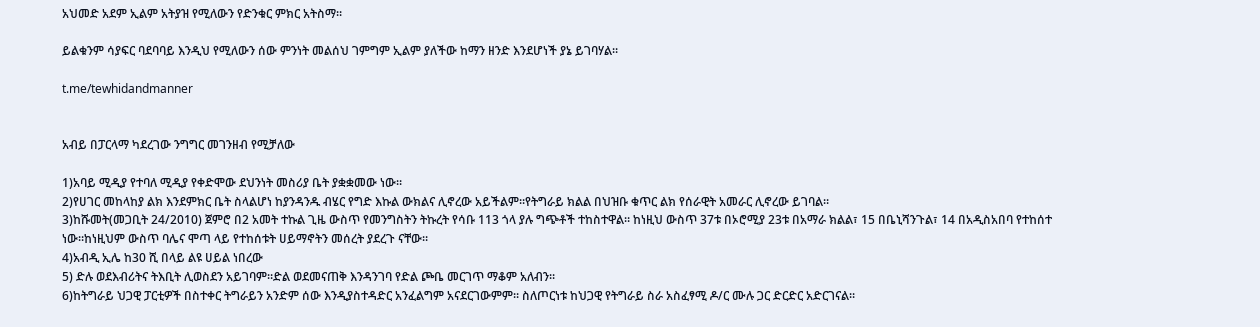አህመድ አደም ኢልም አትያዝ የሚለውን የድንቁር ምክር አትስማ።

ይልቁንም ሳያፍር ባደባባይ እንዲህ የሚለውን ሰው ምንነት መልሰህ ገምግም ኢልም ያለችው ከማን ዘንድ እንደሆነች ያኔ ይገባሃል።

t.me/tewhidandmanner


አብይ በፓርላማ ካደረገው ንግግር መገንዘብ የሚቻለው

1)አባይ ሚዲያ የተባለ ሚዲያ የቀድሞው ደህንነት መስሪያ ቤት ያቋቋመው ነው።
2)የሀገር መከላከያ ልክ እንደምክር ቤት ስላልሆነ ከያንዳንዱ ብሄር የግድ እኩል ውክልና ሊኖረው አይችልም።የትግራይ ክልል በህዝቡ ቁጥር ልክ የሰራዊት አመራር ሊኖረው ይገባል።
3)ከሹመት(መጋቢት 24/2010) ጀምሮ በ2 አመት ተኩል ጊዜ ውስጥ የመንግስትን ትኩረት የሳቡ 113 ጎላ ያሉ ግጭቶች ተከስተዋል። ከነዚህ ውስጥ 37ቱ በኦሮሚያ 23ቱ በአማራ ክልል፣ 15 በቤኒሻንጉል፣ 14 በአዲስአበባ የተከሰተ ነው።ከነዚህም ውስጥ ባሌና ሞጣ ላይ የተከሰቱት ሀይማኖትን መሰረት ያደረጉ ናቸው።
4)አብዲ ኢሌ ከ30 ሺ በላይ ልዩ ሀይል ነበረው
5) ድሉ ወደእብሪትና ትእቢት ሊወስደን አይገባም።ድል ወደመናጠቅ እንዳንገባ የድል ጮቤ መርገጥ ማቆም አለብን።
6)ከትግራይ ህጋዊ ፓርቲዎች በስተቀር ትግራይን አንድም ሰው እንዲያስተዳድር አንፈልግም አናደርገውምም። ስለጦርነቱ ከህጋዊ የትግራይ ስራ አስፈፃሚ ዶ/ር ሙሉ ጋር ድርድር አድርገናል።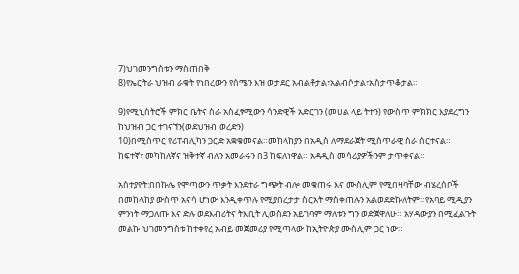7)ህገመንግስቱን ማስጠበቅ
8)የኤርትራ ህዝብ ራቁት የነበረውን የሰሜን እዝ ወታደር አብልቶታል፣አልብሶታል፣አስታጥቆታል።

9)የሚኒስትሮች ምክር ቤትና ስራ አስፈፃሚውን ሳንድዊች አድርገን (መሀል ላይ ትተን) የውስጥ ምክክር እያደረግን ከህዝብ ጋር ተገናኘን(ወደህዝብ ወረድን)
10)በሚስጥር የሪፐብሊካን ጋርድ አቋቁመናል።መከላከያን በአዲስ ለማደራጀት ሚስጥራዊ ስራ ሰርተናል። ከፍተኛ፣ መካከለኛና ዝቅተኛ ብለን አመራሩን በ3 ከፍለነዋል። አዳዲስ መሳሪያዎችንም ታጥቀናል።

አስተያየት:በበኩሌ የሞጣውን ጥቃት እንደተራ ግጭት ብሎ መቁጠሩ እና ሙስሊም የሚበዛባቸው ብሄረሰቦች በመከላከያ ውስጥ አናሳ ሆነው እንዲቀጥሉ የሚያበረታታ ስርአት ማስቀጠሉን አልወደድኩለትም።የአባይ ሚዲያን ምንነት ማጋለጡ እና ድሉ ወደእብሪትና ትእቢት ሊወስደን አይገባም ማለቱን ግን ወድጀዋለሁ። አሃዳውያን በሚፈልጉት መልኩ ህገመንግስቱ ከተቀየረ አብይ መጀመሪያ የሚጣላው ከኢትዮጵያ ሙስሊም ጋር ነው።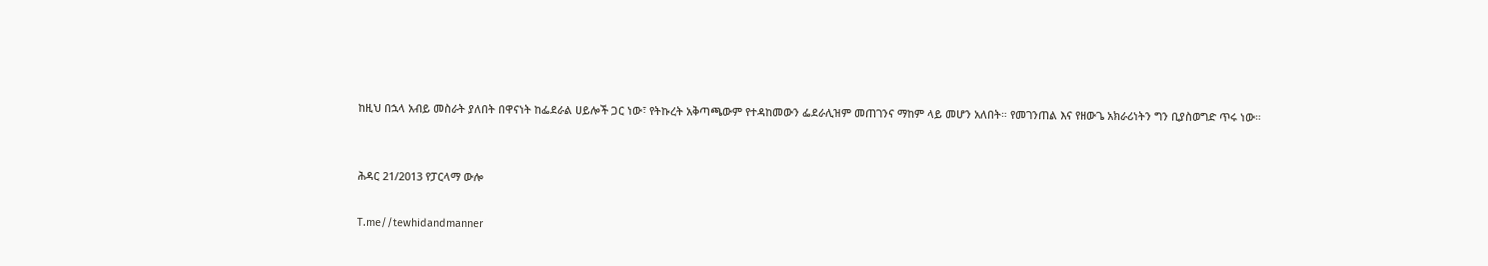ከዚህ በኋላ አብይ መስራት ያለበት በዋናነት ከፌደራል ሀይሎች ጋር ነው፣ የትኩረት አቅጣጫውም የተዳከመውን ፌደራሊዝም መጠገንና ማከም ላይ መሆን አለበት። የመገንጠል እና የዘውጌ አክራሪነትን ግን ቢያስወግድ ጥሩ ነው።


ሕዳር 21/2013 የፓርላማ ውሎ

T.me//tewhidandmanner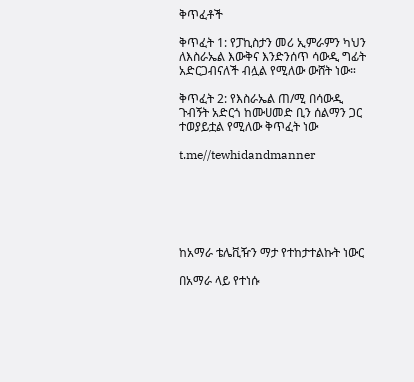ቅጥፈቶች

ቅጥፈት 1: የፓኪስታን መሪ ኢምራምን ካህን ለእስራኤል እውቅና እንድንሰጥ ሳውዲ ግፊት አድርጋብናለች ብሏል የሚለው ውሸት ነው።

ቅጥፈት 2: የእስራኤል ጠ/ሚ በሳውዲ ጉብኝት አድርጎ ከሙሀመድ ቢን ሰልማን ጋር ተወያይቷል የሚለው ቅጥፈት ነው

t.me//tewhidandmanner






ከአማራ ቴሌቪዥን ማታ የተከታተልኩት ነውር

በአማራ ላይ የተነሱ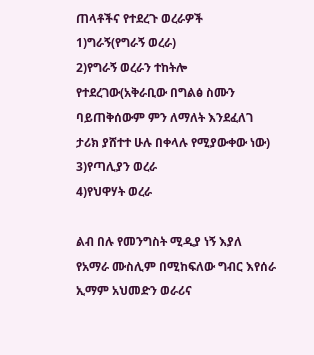ጠላቶችና የተደረጉ ወረራዎች
1)ግራኝ(የግራኝ ወረራ)
2)የግራኝ ወረራን ተከትሎ የተደረገው(አቅራቢው በግልፅ ስሙን ባይጠቅሰውም ምን ለማለት እንደፈለገ ታሪክ ያሸተተ ሁሉ በቀላሉ የሚያውቀው ነው)
3)የጣሊያን ወረራ
4)የህዋሃት ወረራ

ልብ በሉ የመንግስት ሚዲያ ነኝ እያለ የአማራ ሙስሊም በሚከፍለው ግብር እየሰራ ኢማም አህመድን ወራሪና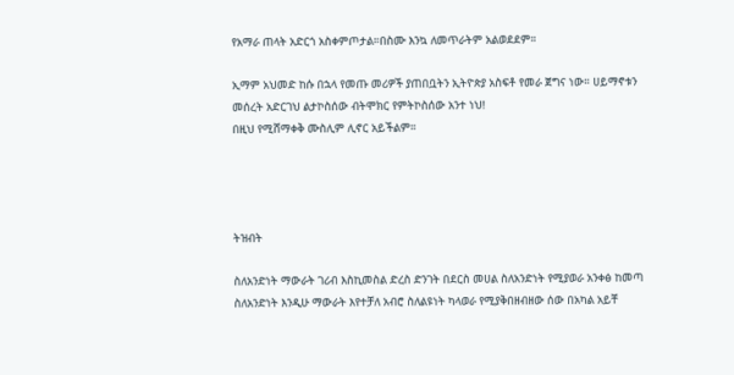የአማራ ጠላት አድርጎ አስቀምጦታል።በስሙ እንኳ ለመጥራትም አልወደደም።

ኢማም አህመድ ከሱ በኋላ የመጡ መሪዎች ያጠበቧትን ኢትዮጵያ አስፍቶ የመራ ጀግና ነው። ሀይማኖቱን መሰረት አድርገህ ልታኮስሰው ብትሞክር የምትኮስሰው አንተ ነህ!
በዚህ የሚሸማቀቅ ሙስሊም ሊኖር አይችልም።




ትዝብት

ስለአንድነት ማውራት ገሪብ እስኪመስል ድረስ ድንገት በደርስ መሀል ስለአንድነት የሚያወራ አንቀፅ ከመጣ ስለአንድነት እንዲሁ ማውራት እየተቻለ አብሮ ስለልዩነት ካላወራ የሚያቅበዘብዘው ሰው በአካል አይቸ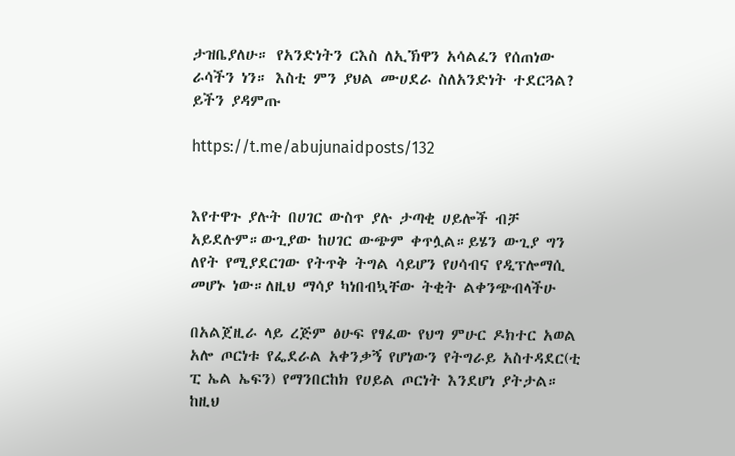ታዝቤያለሁ። የአንድነትን ርእስ ለኢኽዋን አሳልፈን የሰጠነው ራሳችን ነን። እስቲ ምን ያህል ሙሀደራ ስለአንድነት ተደርጓል? ይችን ያዳምጡ

https://t.me/abujunaidposts/132


እየተዋጉ ያሉት በሀገር ውስጥ ያሉ ታጣቂ ሀይሎች ብቻ አይደሉም።ውጊያው ከሀገር ውጭም ቀጥሏል።ይሄን ውጊያ ግን ለየት የሚያደርገው የትጥቅ ትግል ሳይሆን የሀሳብና የዲፕሎማሲ መሆኑ ነው።ለዚህ ማሳያ ካነበብኳቸው ትቂት ልቀንጭብላችሁ

በአልጀዚራ ላይ ረጅም ፅሁፍ የፃፈው የህግ ምሁር ዶክተር አወል አሎ ጦርነቱ የፌደራል አቀንቃኝ የሆነውን የትግራይ አስተዳደር(ቲ ፒ ኤል ኤፍን) የማንበርከክ የሀይል ጦርነት እንደሆነ ያትታል። ከዚህ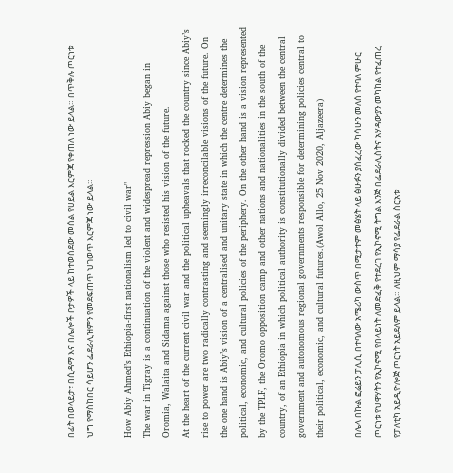በፊት በወላይታ፣ በሲዳማ እና በሌሎች ቦታዎች ላይ ከተወሰደው መሰል የሀይል እርምጃ የቀጠለ ነው ይላል። በጥቅሉ ጦርነቱ ህግ የማስከበር ሳይሆን ፌደራሊዝምን የመደፍጠጥ ህገወጥ እርምጃ ነው ይላል።

How Abiy Ahmed’s Ethiopia-first nationalism led to civil war"
The war in Tigray is a continuation of the violent and widespread repression Abiy began in Oromia, Walaita and Sidama against those who resisted his vision of the future.
At the heart of the current civil war and the political upheavals that rocked the country since Abiy’s rise to power are two radically contrasting and seemingly irreconcilable visions of the future. On the one hand is Abiy’s vision of a centralised and unitary state in which the centre determines the political, economic, and cultural policies of the periphery. On the other hand is a vision represented by the TPLF, the Oromo opposition camp and other nations and nationalities in the south of the country, of an Ethiopia in which political authority is constitutionally divided between the central government and autonomous regional governments responsible for determining policies central to their political, economic, and cultural futures.(Awol Allo, 25 Nov 2020, Aljazeera)

በሌላ በኩል ፎሬይን ፓሊሲ በተባለው አሜሪካ ውስጥ በሚታተም መፅሄት ላይ ፅሁፉን ያሰፈረው ካሳሁን መለሰ የተባለ ምሁር ጦርነቱ የህዋሃትን የኢኮኖሚ የበላይነት ለመድፈቅ የተደረገ የኢኮኖሚ ትግል እንጅ በፌደራሊስትና አሃዳውያን መካከል የተፈጠረ የፓለቲካ አይዲዮሎጅ ጦርነት አይደለም ይላል። ለዚህም ማሳያ የፌደራል ስርአቱ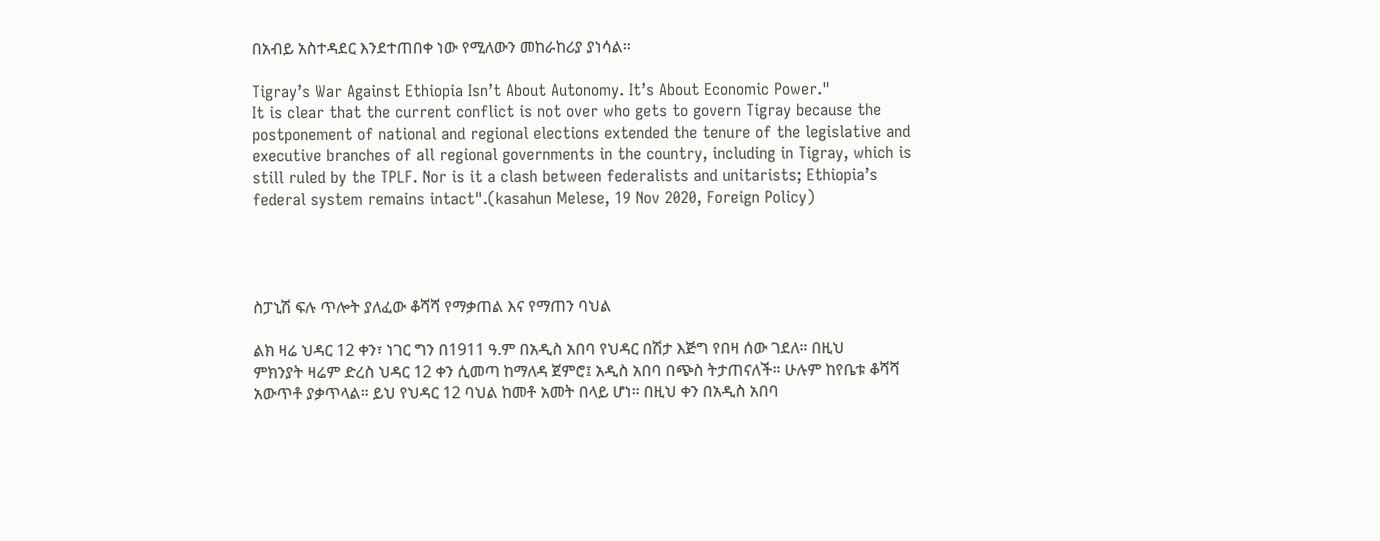በአብይ አስተዳደር እንደተጠበቀ ነው የሚለውን መከራከሪያ ያነሳል።

Tigray’s War Against Ethiopia Isn’t About Autonomy. It’s About Economic Power."
It is clear that the current conflict is not over who gets to govern Tigray because the postponement of national and regional elections extended the tenure of the legislative and executive branches of all regional governments in the country, including in Tigray, which is still ruled by the TPLF. Nor is it a clash between federalists and unitarists; Ethiopia’s federal system remains intact".(kasahun Melese, 19 Nov 2020, Foreign Policy)




ስፓኒሽ ፍሉ ጥሎት ያለፈው ቆሻሻ የማቃጠል እና የማጠን ባህል

ልክ ዛሬ ህዳር 12 ቀን፣ ነገር ግን በ1911 ዓ.ም በአዲስ አበባ የህዳር በሽታ እጅግ የበዛ ሰው ገደለ። በዚህ ምክንያት ዛሬም ድረስ ህዳር 12 ቀን ሲመጣ ከማለዳ ጀምሮ፤ አዲስ አበባ በጭስ ትታጠናለች። ሁሉም ከየቤቱ ቆሻሻ አውጥቶ ያቃጥላል። ይህ የህዳር 12 ባህል ከመቶ አመት በላይ ሆነ። በዚህ ቀን በአዲስ አበባ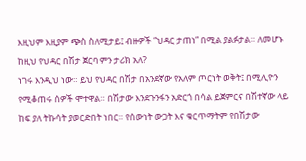እዚህም እዚያም ጭስ ስለሚታይ፤ ብዙዎች “ህዳር ታጠነ” በሚል ያልፉታል። ለመሆኑ ከዚህ የህዳር በሽታ ጀርባ ምን ታሪክ አለ?
ነገሩ እንዲህ ነው። ይህ የህዳር በሽታ በአንደኛው የአለም ጦርነት ወቅት፤ በሚሊዮን የሚቆጠሩ ሰዎች ሞተዋል። በሽታው እንደጉንፋን አድርጎ በሳል ይጀምርና በሽተኛው ላይ ከፍ ያለ ትኩሳት ያወርድበት ነበር። የሰውነት ውጋት እና ቁርጥማትም የበሽታው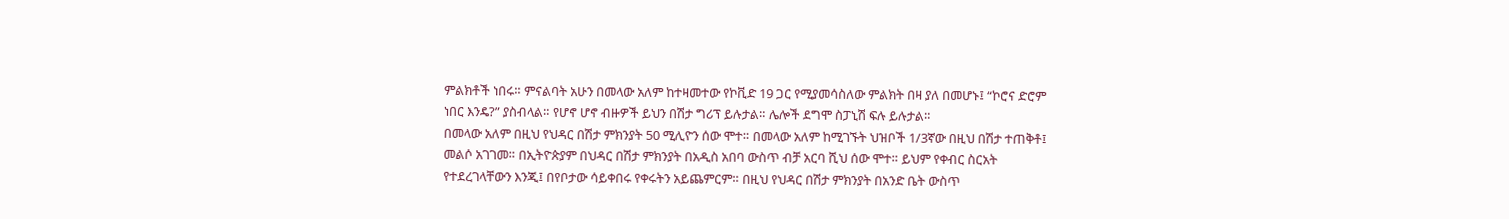ምልክቶች ነበሩ። ምናልባት አሁን በመላው አለም ከተዛመተው የኮቪድ 19 ጋር የሚያመሳስለው ምልክት በዛ ያለ በመሆኑ፤ “ኮሮና ድሮም ነበር እንዴ?” ያስብላል። የሆኖ ሆኖ ብዙዎች ይህን በሽታ ግሪፕ ይሉታል። ሌሎች ደግሞ ስፓኒሽ ፍሉ ይሉታል።
በመላው አለም በዚህ የህዳር በሽታ ምክንያት 50 ሚሊዮን ሰው ሞተ። በመላው አለም ከሚገኙት ህዝቦች 1/3ኛው በዚህ በሽታ ተጠቅቶ፤ መልሶ አገገመ። በኢትዮጵያም በህዳር በሽታ ምክንያት በአዲስ አበባ ውስጥ ብቻ አርባ ሺህ ሰው ሞተ። ይህም የቀብር ስርአት የተደረገላቸውን እንጂ፤ በየቦታው ሳይቀበሩ የቀሩትን አይጨምርም። በዚህ የህዳር በሽታ ምክንያት በአንድ ቤት ውስጥ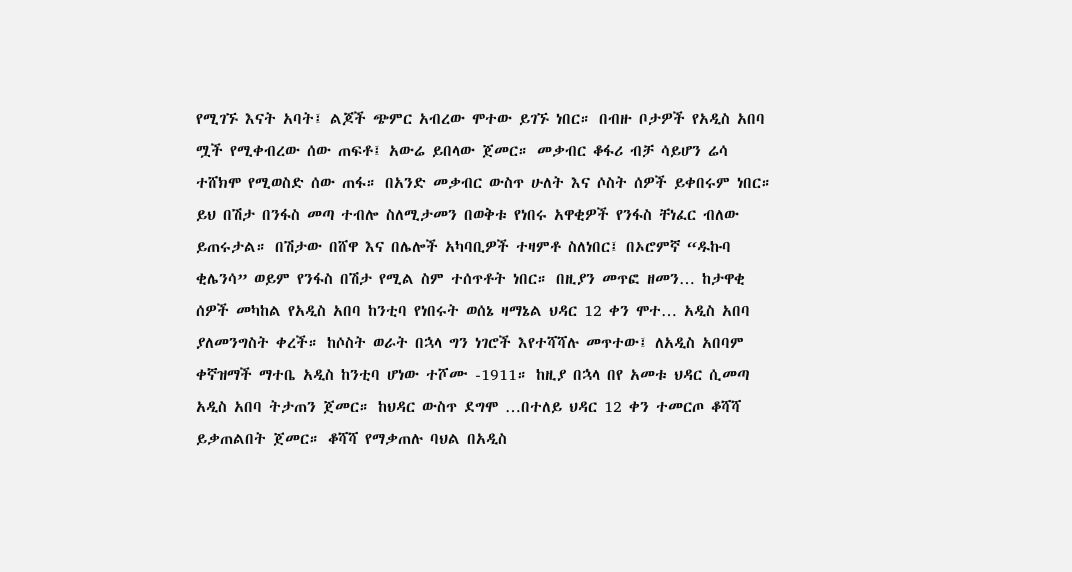የሚገኙ እናት አባት፤ ልጆች ጭምር አብረው ሞተው ይገኙ ነበር። በብዙ ቦታዎች የአዲስ አበባ ሟች የሚቀብረው ሰው ጠፍቶ፤ አውሬ ይበላው ጀመር። መቃብር ቆፋሪ ብቻ ሳይሆን ሬሳ ተሸክሞ የሚወስድ ሰው ጠፋ። በአንድ መቃብር ውስጥ ሁለት እና ሶስት ሰዎች ይቀበሩም ነበር።
ይህ በሽታ በንፋስ መጣ ተብሎ ስለሚታመን በወቅቱ የነበሩ አዋቂዎች የንፋስ ቸነፈር ብለው ይጠሩታል። በሽታው በሸዋ እና በሌሎች አካባቢዎች ተዛምቶ ስለነበር፤ በኦሮምኛ “ዱኩባ ቂሌንሳ” ወይም የንፋስ በሽታ የሚል ስም ተሰጥቶት ነበር። በዚያን መጥፎ ዘመን… ከታዋቂ ሰዎች መካከል የአዲስ አበባ ከንቲባ የነበሩት ወሰኔ ዛማኔል ህዳር 12 ቀን ሞተ… አዲስ አበባ ያለመንግስት ቀረች። ከሶስት ወራት በኋላ ግን ነገሮች እየተሻሻሉ መጥተው፤ ለአዲስ አበባም ቀኛዝማች ማተቤ አዲስ ከንቲባ ሆነው ተሾሙ -1911። ከዚያ በኋላ በየ አመቱ ህዳር ሲመጣ አዲስ አበባ ትታጠን ጀመር። ከህዳር ውስጥ ደግሞ …በተለይ ህዳር 12 ቀን ተመርጦ ቆሻሻ ይቃጠልበት ጀመር። ቆሻሻ የማቃጠሉ ባህል በአዲስ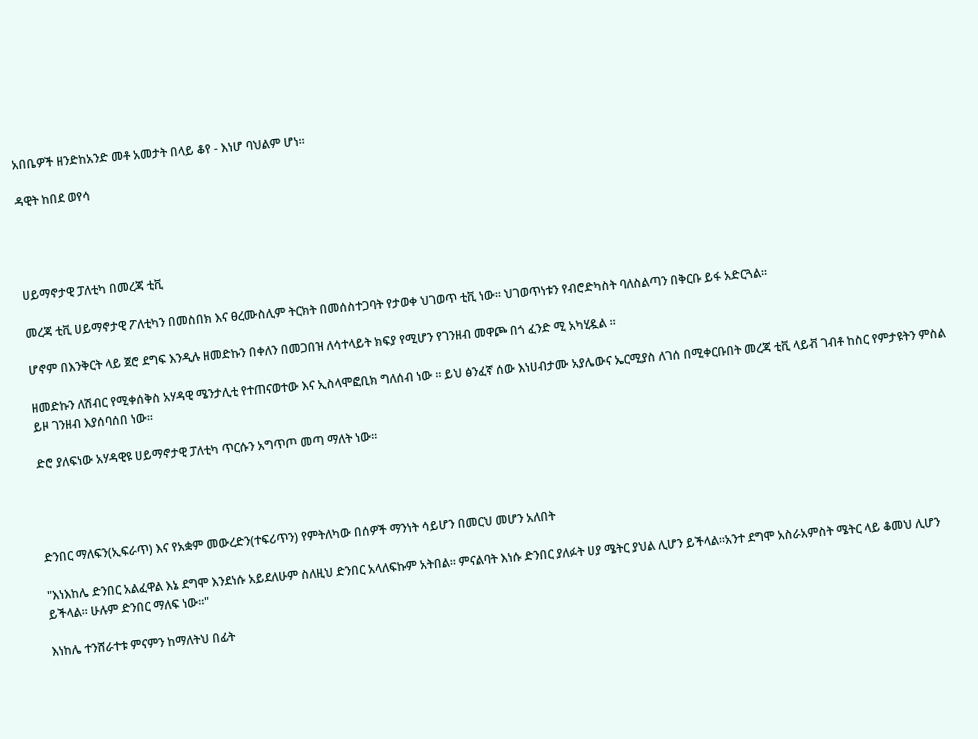አበቤዎች ዘንድከአንድ መቶ አመታት በላይ ቆየ - እነሆ ባህልም ሆነ።

ዳዊት ከበደ ወየሳ




ሀይማኖታዊ ፓለቲካ በመረጃ ቲቪ

መረጃ ቲቪ ሀይማኖታዊ ፖለቲካን በመስበክ እና ፀረሙስሊም ትርክት በመሰስተጋባት የታወቀ ህገወጥ ቲቪ ነው። ህገወጥነቱን የብሮድካስት ባለስልጣን በቅርቡ ይፋ አድርጓል።

ሆኖም በእንቅርት ላይ ጀሮ ደግፍ እንዲሉ ዘመድኩን በቀለን በመጋበዝ ለሳተላይት ክፍያ የሚሆን የገንዘብ መዋጮ በጎ ፈንድ ሚ አካሂዷል ።

ዘመድኩን ለሽብር የሚቀሰቅስ አሃዳዊ ሜንታሊቲ የተጠናወተው እና ኢስላሞፎቢክ ግለሰብ ነው ። ይህ ፅንፈኛ ሰው እነሀብታሙ አያሌውና ኤርሚያስ ለገሰ በሚቀርቡበት መረጃ ቲቪ ላይቭ ገብቶ ከስር የምታዩትን ምስል ይዞ ገንዘብ እያሰባሰበ ነው።

ድሮ ያለፍነው አሃዳዊዩ ሀይማኖታዊ ፓለቲካ ጥርሱን አግጥጦ መጣ ማለት ነው።




ድንበር ማለፍን(ኢፍራጥ) እና የአቋም መውረድን(ተፍሪጥን) የምትለካው በሰዎች ማንነት ሳይሆን በመርህ መሆን አለበት

"እነእከሌ ድንበር አልፈዋል እኔ ደግሞ እንደነሱ አይደለሁም ስለዚህ ድንበር አላለፍኩም አትበል። ምናልባት እነሱ ድንበር ያለፉት ሀያ ሜትር ያህል ሊሆን ይችላል።አንተ ደግሞ አስራአምስት ሜትር ላይ ቆመህ ሊሆን ይችላል። ሁሉም ድንበር ማለፍ ነው።"

እነከሌ ተንሸራተቱ ምናምን ከማለትህ በፊት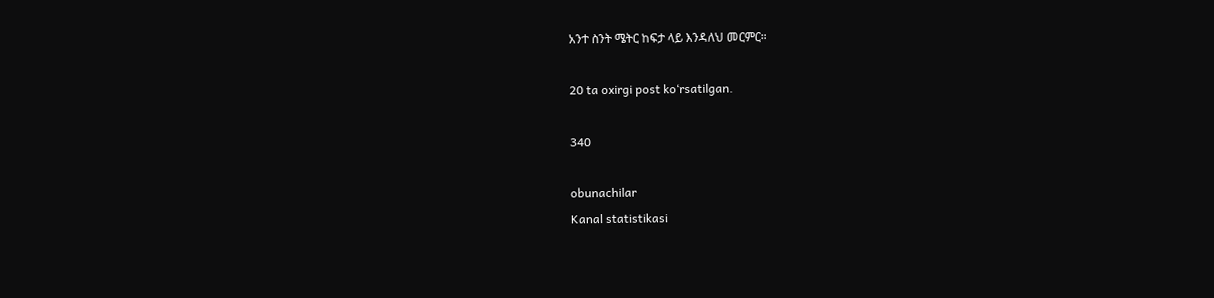አንተ ስንት ሜትር ከፍታ ላይ እንዳለህ መርምር።

20 ta oxirgi post ko‘rsatilgan.

340

obunachilar
Kanal statistikasi